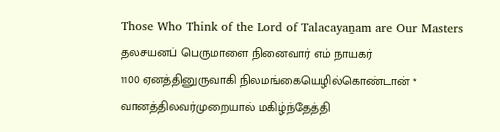Those Who Think of the Lord of Talacayaṉam are Our Masters
தலசயனப் பெருமாளை நினைவார் எம் நாயகர்
1100 ஏனத்தினுருவாகி நிலமங்கையெழில்கொண்டான் *
வானத்திலவர்முறையால் மகிழ்ந்தேத்தி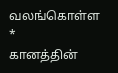வலங்கொள்ள *
கானத்தின்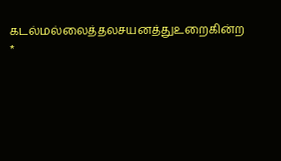கடல்மல்லைத்தலசயனத்துஉறைகின்ற *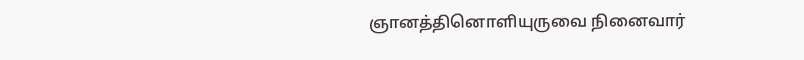ஞானத்தினொளியுருவை நினைவார்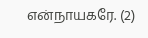என்நாயகரே. (2)